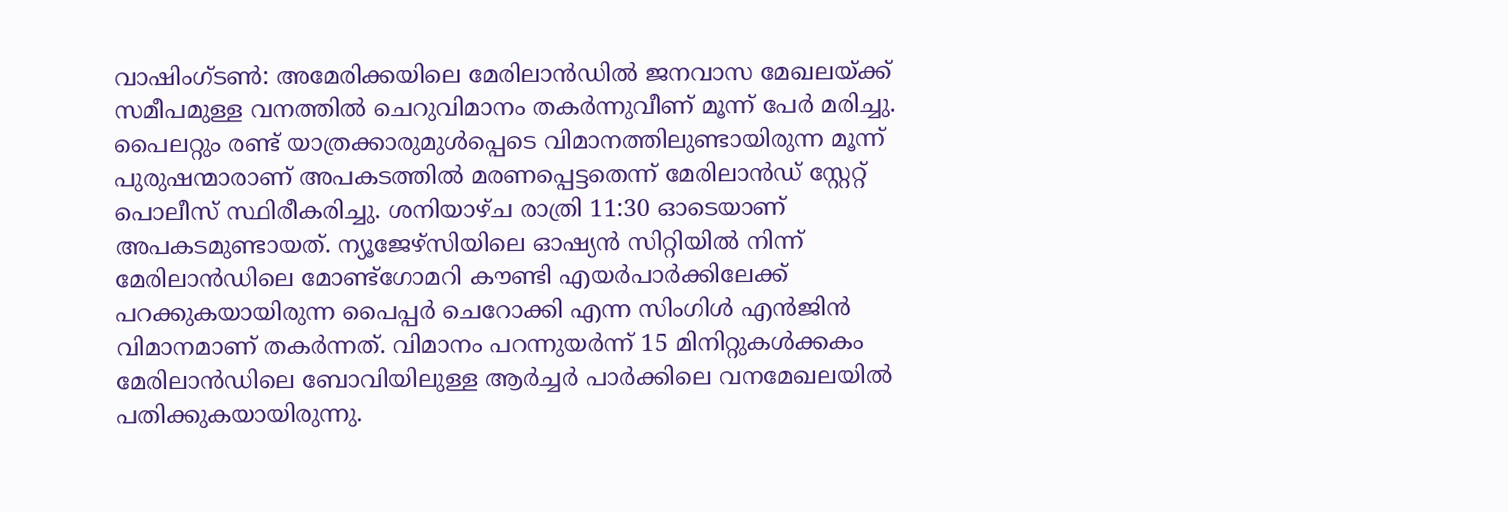വാഷിംഗ്ടൺ: അമേരിക്കയിലെ മേരിലാൻഡിൽ ജനവാസ മേഖലയ്ക്ക് സമീപമുള്ള വനത്തിൽ ചെറുവിമാനം തകർന്നുവീണ് മൂന്ന് പേർ മരിച്ചു. പൈലറ്റും രണ്ട് യാത്രക്കാരുമുൾപ്പെടെ വിമാനത്തിലുണ്ടായിരുന്ന മൂന്ന് പുരുഷന്മാരാണ് അപകടത്തിൽ മരണപ്പെട്ടതെന്ന് മേരിലാൻഡ് സ്റ്റേറ്റ് പൊലീസ് സ്ഥിരീകരിച്ചു. ശനിയാഴ്ച രാത്രി 11:30 ഓടെയാണ് അപകടമുണ്ടായത്. ന്യൂജേഴ്സിയിലെ ഓഷ്യൻ സിറ്റിയിൽ നിന്ന് മേരിലാൻഡിലെ മോണ്ട്ഗോമറി കൗണ്ടി എയർപാർക്കിലേക്ക് പറക്കുകയായിരുന്ന പൈപ്പർ ചെറോക്കി എന്ന സിംഗിൾ എൻജിൻ വിമാനമാണ് തകർന്നത്. വിമാനം പറന്നുയർന്ന് 15 മിനിറ്റുകൾക്കകം മേരിലാൻഡിലെ ബോവിയിലുള്ള ആർച്ചർ പാർക്കിലെ വനമേഖലയിൽ പതിക്കുകയായിരുന്നു.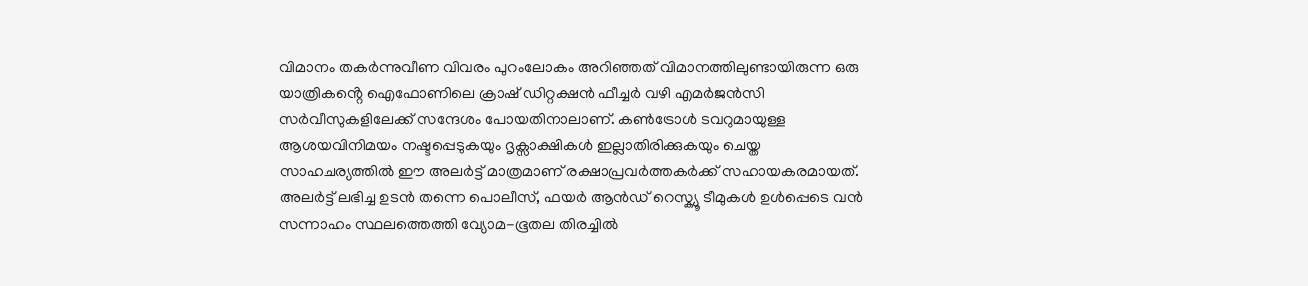വിമാനം തകർന്നുവീണ വിവരം പുറംലോകം അറിഞ്ഞത് വിമാനത്തിലുണ്ടായിരുന്ന ഒരു യാത്രികൻ്റെ ഐഫോണിലെ ക്രാഷ് ഡിറ്റക്ഷൻ ഫീച്ചർ വഴി എമർജൻസി സർവീസുകളിലേക്ക് സന്ദേശം പോയതിനാലാണ്. കൺട്രോൾ ടവറുമായുള്ള ആശയവിനിമയം നഷ്ടപ്പെടുകയും ദൃക്സാക്ഷികൾ ഇല്ലാതിരിക്കുകയും ചെയ്ത സാഹചര്യത്തിൽ ഈ അലർട്ട് മാത്രമാണ് രക്ഷാപ്രവർത്തകർക്ക് സഹായകരമായത്. അലർട്ട് ലഭിച്ച ഉടൻ തന്നെ പൊലീസ്, ഫയർ ആൻഡ് റെസ്ക്യൂ ടീമുകൾ ഉൾപ്പെടെ വൻ സന്നാഹം സ്ഥലത്തെത്തി വ്യോമ-ഭൂതല തിരച്ചിൽ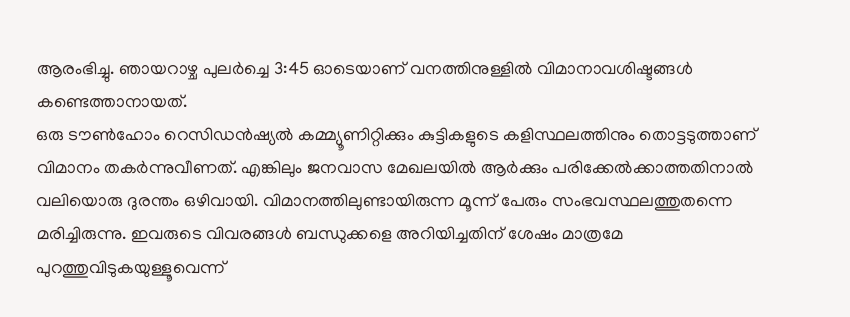ആരംഭിച്ചു. ഞായറാഴ്ച പുലർച്ചെ 3:45 ഓടെയാണ് വനത്തിനുള്ളിൽ വിമാനാവശിഷ്ടങ്ങൾ കണ്ടെത്താനായത്.
ഒരു ടൗൺഹോം റെസിഡൻഷ്യൽ കമ്മ്യൂണിറ്റിക്കും കുട്ടികളുടെ കളിസ്ഥലത്തിനും തൊട്ടടുത്താണ് വിമാനം തകർന്നുവീണത്. എങ്കിലും ജനവാസ മേഖലയിൽ ആർക്കും പരിക്കേൽക്കാത്തതിനാൽ വലിയൊരു ദുരന്തം ഒഴിവായി. വിമാനത്തിലുണ്ടായിരുന്ന മൂന്ന് പേരും സംഭവസ്ഥലത്തുതന്നെ മരിച്ചിരുന്നു. ഇവരുടെ വിവരങ്ങൾ ബന്ധുക്കളെ അറിയിച്ചതിന് ശേഷം മാത്രമേ പുറത്തുവിടുകയുള്ളൂവെന്ന്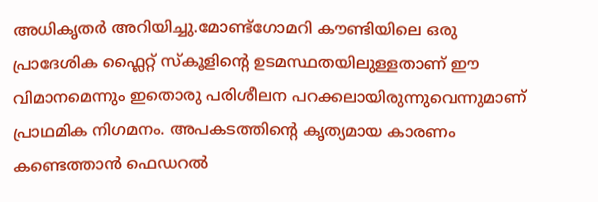അധികൃതർ അറിയിച്ചു.മോണ്ട്ഗോമറി കൗണ്ടിയിലെ ഒരു പ്രാദേശിക ഫ്ലൈറ്റ് സ്കൂളിൻ്റെ ഉടമസ്ഥതയിലുള്ളതാണ് ഈ വിമാനമെന്നും ഇതൊരു പരിശീലന പറക്കലായിരുന്നുവെന്നുമാണ് പ്രാഥമിക നിഗമനം. അപകടത്തിൻ്റെ കൃത്യമായ കാരണം കണ്ടെത്താൻ ഫെഡറൽ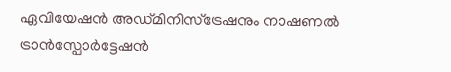ഏവിയേഷൻ അഡ്മിനിസ്ട്രേഷനും നാഷണൽ ട്രാൻസ്പോർട്ടേഷൻ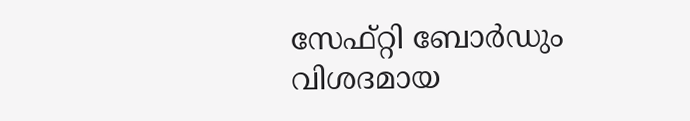സേഫ്റ്റി ബോർഡും വിശദമായ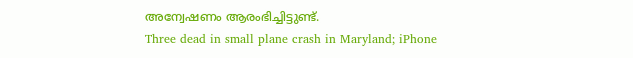അന്വേഷണം ആരംഭിച്ചിട്ടുണ്ട്.
Three dead in small plane crash in Maryland; iPhone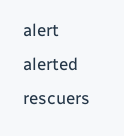alert alerted rescuers